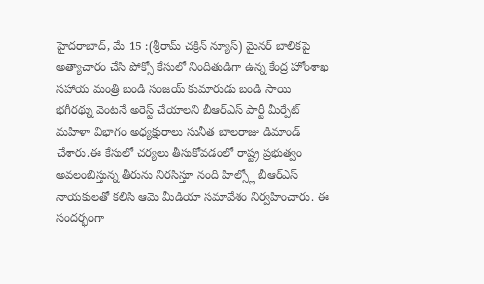హైదరాబాద్, మే 15 :(శ్రీరామ్ చక్రిన్ న్యూస్) మైనర్ బాలికపై అత్యాచారం చేసి పోక్సో కేసులో నిందితుడిగా ఉన్న కేంద్ర హోంశాఖ సహాయ మంత్రి బండి సంజయ్ కుమారుడు బండి సాయి భగీరథ్ను వెంటనే అరెస్ట్ చేయాలని బీఆర్ఎస్ పార్టీ మీర్పేట్ మహిళా విభాగం అధ్యక్షురాలు సునీత బాలరాజు డిమాండ్ చేశారు.ఈ కేసులో చర్యలు తీసుకోవడంలో రాష్ట్ర ప్రభుత్వం అవలంబిస్తున్న తీరును నిరసిస్తూ నంది హిల్స్లో బీఆర్ఎస్ నాయకులతో కలిసి ఆమె మీడియా సమావేశం నిర్వహించారు. ఈ సందర్భంగా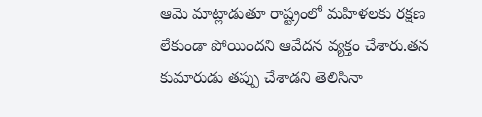ఆమె మాట్లాడుతూ రాష్ట్రంలో మహిళలకు రక్షణ లేకుండా పోయిందని ఆవేదన వ్యక్తం చేశారు.తన కుమారుడు తప్పు చేశాడని తెలిసినా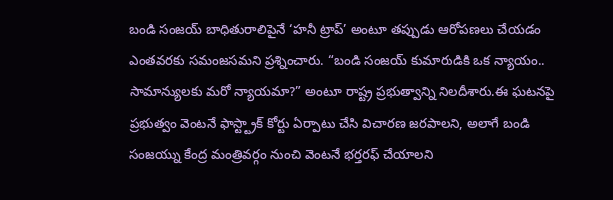బండి సంజయ్ బాధితురాలిపైనే ‘హనీ ట్రాప్’ అంటూ తప్పుడు ఆరోపణలు చేయడం ఎంతవరకు సమంజసమని ప్రశ్నించారు. “బండి సంజయ్ కుమారుడికి ఒక న్యాయం.. సామాన్యులకు మరో న్యాయమా?” అంటూ రాష్ట్ర ప్రభుత్వాన్ని నిలదీశారు.ఈ ఘటనపై ప్రభుత్వం వెంటనే ఫాస్ట్ట్రాక్ కోర్టు ఏర్పాటు చేసి విచారణ జరపాలని, అలాగే బండి సంజయ్ను కేంద్ర మంత్రివర్గం నుంచి వెంటనే భర్తరఫ్ చేయాలని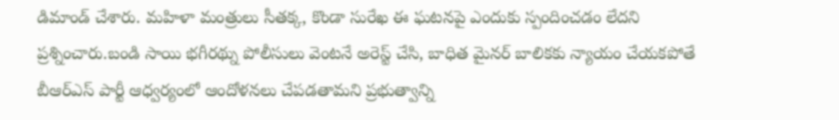డిమాండ్ చేశారు. మహిళా మంత్రులు సీతక్క, కొండా సురేఖ ఈ ఘటనపై ఎందుకు స్పందించడం లేదని ప్రశ్నించారు.బండి సాయి భగీరథ్ను పోలీసులు వెంటనే అరెస్ట్ చేసి, బాధిత మైనర్ బాలికకు న్యాయం చేయకపోతే బీఆర్ఎస్ పార్టీ ఆధ్వర్యంలో ఆందోళనలు చేపడతామని ప్రభుత్వాన్ని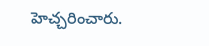హెచ్చరించారు.